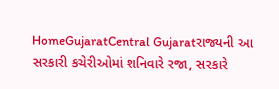HomeGujaratCentral Gujaratરાજ્યની આ સરકારી કચેરીઓમાં શનિવારે રજા, સરકારે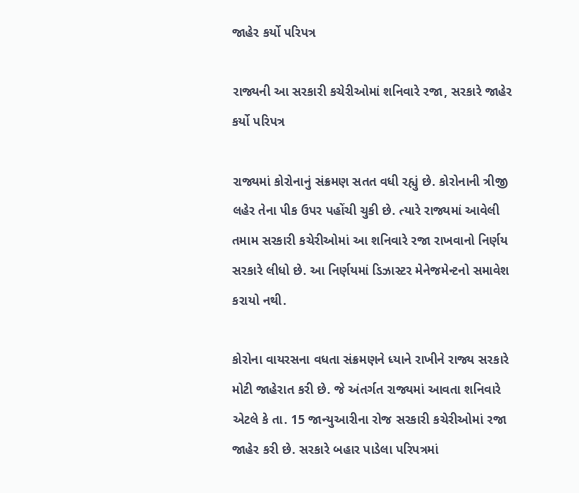જાહેર કર્યો પરિપત્ર

રાજ્યની આ સરકારી કચેરીઓમાં શનિવારે રજા, સરકારે જાહેર કર્યો પરિપત્ર

રાજ્યમાં કોરોનાનું સંક્રમણ સતત વધી રહ્યું છે. કોરોનાની ત્રીજી લહેર તેના પીક ઉપર પહોંચી ચુકી છે. ત્યારે રાજ્યમાં આવેલી તમામ સરકારી કચેરીઓમાં આ શનિવારે રજા રાખવાનો નિર્ણય સરકારે લીધો છે. આ નિર્ણયમાં ડિઝાસ્ટર મેનેજમેન્ટનો સમાવેશ કરાયો નથી.

કોરોના વાયરસના વધતા સંક્રમણને ધ્યાને રાખીને રાજ્ય સરકારે મોટી જાહેરાત કરી છે. જે અંતર્ગત રાજ્યમાં આવતા શનિવારે એટલે કે તા. 15 જાન્યુઆરીના રોજ સરકારી કચેરીઓમાં રજા જાહેર કરી છે. સરકારે બહાર પાડેલા પરિપત્રમાં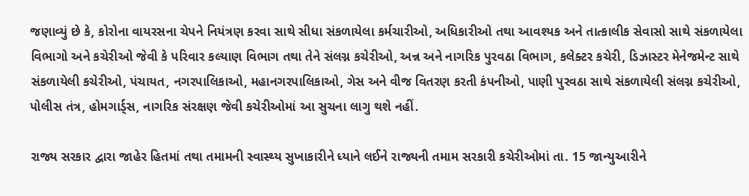જણાવ્યું છે કે, કોરોના વાયરસના ચેપને નિયંત્રણ કરવા સાથે સીધા સંકળાયેલા કર્મચારીઓ, અધિકારીઓ તથા આવશ્યક અને તાત્કાલીક સેવાસો સાથે સંકળાયેલા વિભાગો અને કચેરીઓ જેવી કે પરિવાર કલ્યાણ વિભાગ તથા તેને સંલગ્ન કચેરીઓ, અન્ન અને નાગરિક પુરવઠા વિભાગ, કલેક્ટર કચેરી, ડિઝાસ્ટર મેનેજમેન્ટ સાથે સંકળાયેલી કચેરીઓ, પંચાયત, નગરપાલિકાઓ, મહાનગરપાલિકાઓ, ગેસ અને વીજ વિતરણ કરતી કંપનીઓ, પાણી પુરવઠા સાથે સંકળાયેલી સંલગ્ન કચેરીઓ, પોલીસ તંત્ર, હોમગાર્ડ્સ, નાગરિક સંરક્ષણ જેવી કચેરીઓમાં આ સુચના લાગુ થશે નહીં.

રાજ્ય સરકાર દ્વારા જાહેર હિતમાં તથા તમામની સ્વાસ્થ્ય સુખાકારીને ધ્યાને લઈને રાજ્યની તમામ સરકારી કચેરીઓમાં તા. 15 જાન્યુઆરીને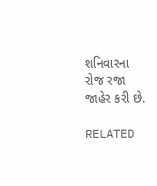શનિવારના રોજ રજા જાહેર કરી છે.

RELATED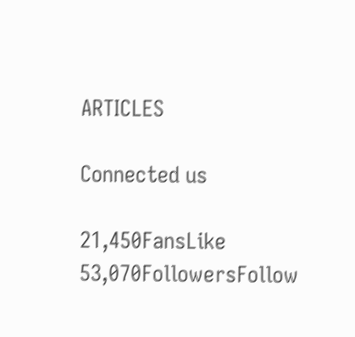ARTICLES

Connected us

21,450FansLike
53,070FollowersFollow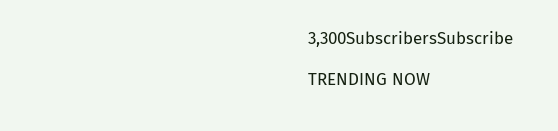3,300SubscribersSubscribe

TRENDING NOW